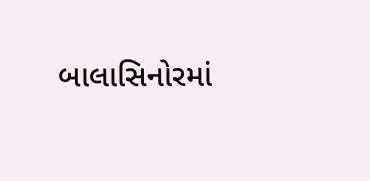બાલાસિનોરમાં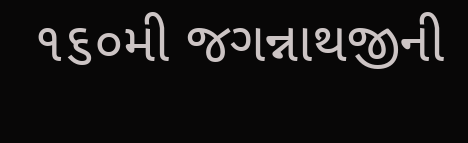૧૬૦મી જગન્નાથજીની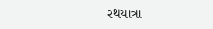રથયાત્રા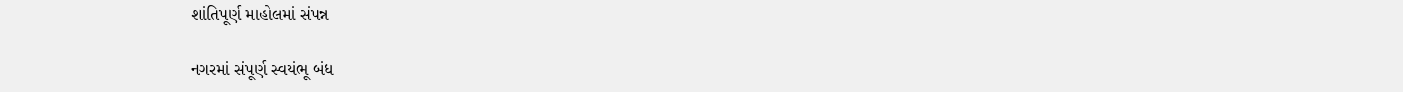શાંતિપૂર્ણ માહોલમાં સંપન્ન

નગરમાં સંપૂર્ણ સ્વયંભૂ બંધ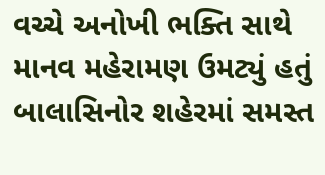વચ્ચે અનોખી ભક્તિ સાથે માનવ મહેરામણ ઉમટ્યું હતું બાલાસિનોર શહેરમાં સમસ્ત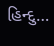હિન્દુ…